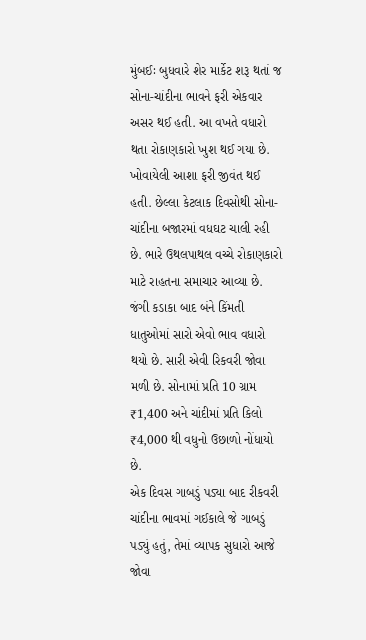મુંબઈઃ બુધવારે શેર માર્કેટ શરૂ થતાં જ સોના-ચાંદીના ભાવને ફરી એકવાર અસર થઈ હતી. આ વખતે વધારો થતા રોકાણકારો ખુશ થઈ ગયા છે. ખોવાયેલી આશા ફરી જીવંત થઈ હતી. છેલ્લા કેટલાક દિવસોથી સોના-ચાંદીના બજારમાં વધઘટ ચાલી રહી છે. ભારે ઉથલપાથલ વચ્ચે રોકાણકારો માટે રાહતના સમાચાર આવ્યા છે. જંગી કડાકા બાદ બંને કિંમતી ધાતુઓમાં સારો એવો ભાવ વધારો થયો છે. સારી એવી રિકવરી જોવા મળી છે. સોનામાં પ્રતિ 10 ગ્રામ ₹1,400 અને ચાંદીમાં પ્રતિ કિલો ₹4,000 થી વધુનો ઉછાળો નોંધાયો છે.
એક દિવસ ગાબડું પડ્યા બાદ રીકવરી
ચાંદીના ભાવમાં ગઈકાલે જે ગાબડું પડ્યું હતું, તેમાં વ્યાપક સુધારો આજે જોવા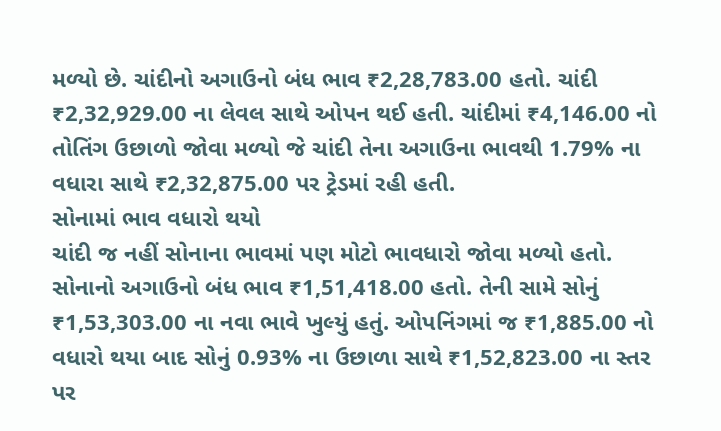મળ્યો છે. ચાંદીનો અગાઉનો બંધ ભાવ ₹2,28,783.00 હતો. ચાંદી ₹2,32,929.00 ના લેવલ સાથે ઓપન થઈ હતી. ચાંદીમાં ₹4,146.00 નો તોતિંગ ઉછાળો જોવા મળ્યો જે ચાંદી તેના અગાઉના ભાવથી 1.79% ના વધારા સાથે ₹2,32,875.00 પર ટ્રેડમાં રહી હતી.
સોનામાં ભાવ વધારો થયો
ચાંદી જ નહીં સોનાના ભાવમાં પણ મોટો ભાવધારો જોવા મળ્યો હતો. સોનાનો અગાઉનો બંધ ભાવ ₹1,51,418.00 હતો. તેની સામે સોનું ₹1,53,303.00 ના નવા ભાવે ખુલ્યું હતું. ઓપનિંગમાં જ ₹1,885.00 નો વધારો થયા બાદ સોનું 0.93% ના ઉછાળા સાથે ₹1,52,823.00 ના સ્તર પર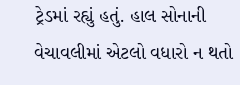ટ્રેડમાં રહ્યું હતું. હાલ સોનાની વેચાવલીમાં એટલો વધારો ન થતો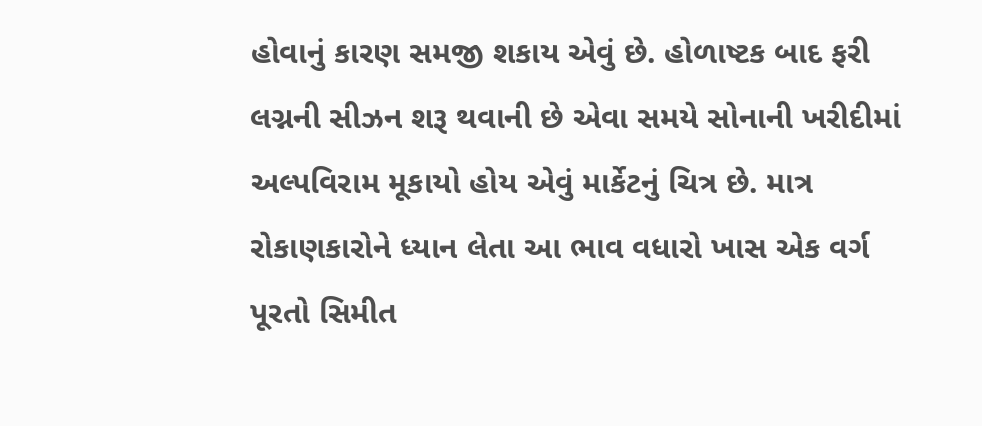હોવાનું કારણ સમજી શકાય એવું છે. હોળાષ્ટક બાદ ફરી લગ્નની સીઝન શરૂ થવાની છે એવા સમયે સોનાની ખરીદીમાં અલ્પવિરામ મૂકાયો હોય એવું માર્કેટનું ચિત્ર છે. માત્ર રોકાણકારોને ધ્યાન લેતા આ ભાવ વધારો ખાસ એક વર્ગ પૂરતો સિમીત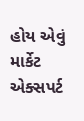હોય એવું માર્કેટ એક્સપર્ટ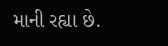માની રહ્યા છે.